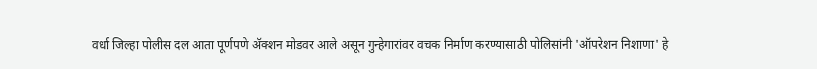वर्धा जिल्हा पोलीस दल आता पूर्णपणे ॲक्शन मोडवर आले असून गुन्हेगारांवर वचक निर्माण करण्यासाठी पोलिसांनी 'ऑपरेशन निशाणा' हे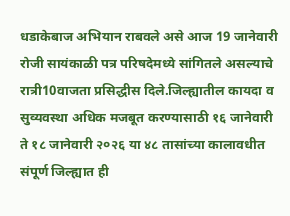धडाकेबाज अभियान राबवले असे आज 19 जानेवारी रोजी सायंकाळी पत्र परिषदेमध्ये सांगितले असल्याचे रात्री10वाजता प्रसिद्धीस दिले.जिल्ह्यातील कायदा व सुव्यवस्था अधिक मजबूत करण्यासाठी १६ जानेवारी ते १८ जानेवारी २०२६ या ४८ तासांच्या कालावधीत संपूर्ण जिल्ह्यात ही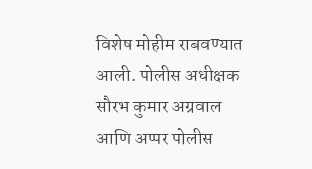विशेष मोहीम राबवण्यात आली. पोलीस अधीक्षक सौरभ कुमार अग्रवाल आणि अप्पर पोलीस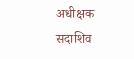अधीक्षक सदाशिव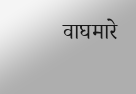वाघमारे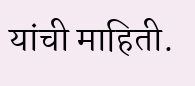यांची माहिती.